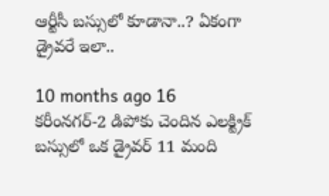ఆర్టీసీ బస్సులో కూడానా..? ఏకంగా డ్రైవరే ఇలా..

10 months ago 16
కరీంనగర్-2 డిపోకు చెందిన ఎలక్ట్రిక్ బస్సులో ఒక డ్రైవర్ 11 మంది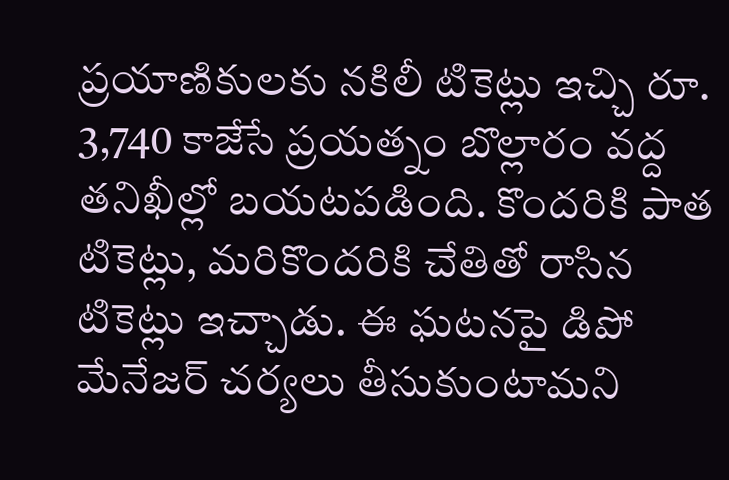ప్రయాణికులకు నకిలీ టికెట్లు ఇచ్చి రూ. 3,740 కాజేసే ప్రయత్నం బొల్లారం వద్ద తనిఖీల్లో బయటపడింది. కొందరికి పాత టికెట్లు, మరికొందరికి చేతితో రాసిన టికెట్లు ఇచ్చాడు. ఈ ఘటనపై డిపో మేనేజర్ చర్యలు తీసుకుంటామని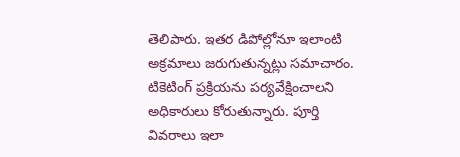తెలిపారు. ఇతర డిపోల్లోనూ ఇలాంటి అక్రమాలు జరుగుతున్నట్లు సమాచారం. టికెటింగ్ ప్రక్రియను పర్యవేక్షించాలని అధికారులు కోరుతున్నారు. పూర్తి వివరాలు ఇలా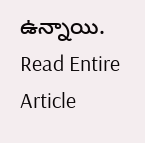ఉన్నాయి.
Read Entire Article